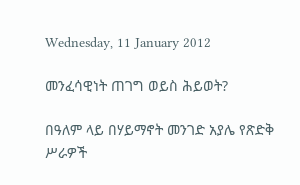Wednesday, 11 January 2012

መንፈሳዊነት ጠገግ ወይስ ሕይወት?

በዓለም ላይ በሃይማኖት መንገድ አያሌ የጽድቅ ሥራዎች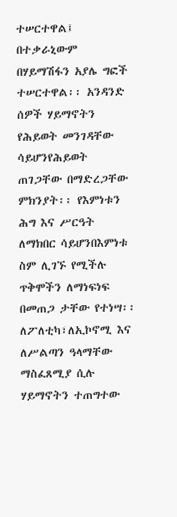ተሠርተዋል፤ በተቃራኒውም በሃይማሽፋን አያሌ ግፎች ተሠርተዋል፡፡ አንዳንድ ሰዎች ሃይማኖትን የሕይወት መንገዳቸው ሳይሆንየሕይወት ጠገጋቸው በማድረጋቸው ምክንያት፡፡ የእምነቱን ሕግ እና ሥርዓት ለማክበር ሳይሆንበእምነቱ ስም ሊገኙ የሚችሉ ጥቅሞችን ለማነፍነፍ በመጠጋ ታቸው የተነሣ፡፡ ለፖለቲካ፣ለኢኮኖሚ እና ለሥልጣን ዓላማቸው ማስፈጸሚያ ሲሉ ሃይማኖትን ተጠግተው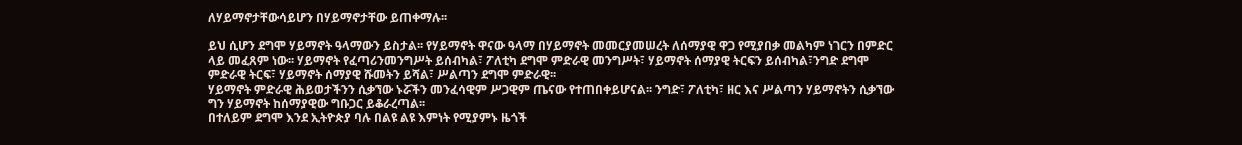ለሃይማኖታቸውሳይሆን በሃይማኖታቸው ይጠቀማሉ፡፡

ይህ ሲሆን ደግሞ ሃይማኖት ዓላማውን ይስታል፡፡ የሃይማኖት ዋናው ዓላማ በሃይማኖት መመርያመሠረት ለሰማያዊ ዋጋ የሚያበቃ መልካም ነገርን በምድር ላይ መፈጸም ነው፡፡ ሃይማኖት የፈጣሪንመንግሥት ይሰብካል፣ ፖለቲካ ደግሞ ምድራዊ መንግሥት፣ ሃይማኖት ሰማያዊ ትርፍን ይሰብካል፣ንግድ ደግሞ ምድራዊ ትርፍ፣ ሃይማኖት ሰማያዊ ሹመትን ይሻል፣ ሥልጣን ደግሞ ምድራዊ፡፡
ሃይማኖት ምድራዊ ሕይወታችንን ሲቃኘው ኑሯችን መንፈሳዊም ሥጋዊም ጤናው የተጠበቀይሆናል፡፡ ንግድ፣ ፖለቲካ፣ ዘር እና ሥልጣን ሃይማኖትን ሲቃኘው ግን ሃይማኖት ከሰማያዊው ግቡጋር ይቆራረጣል፡፡
በተለይም ደግሞ እንደ ኢትዮጵያ ባሉ በልዩ ልዩ እምነት የሚያምኑ ዜጎች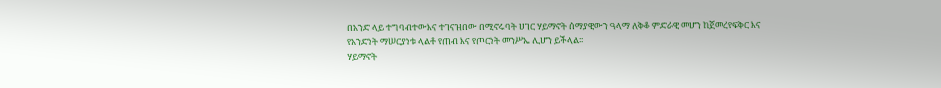በአንድ ላይ ተግባብተውእና ተገናዝበው በሚኖሩባት ሀገር ሃይማኖት ሰማያዊውን ዓላማ ለቅቆ ምድራዊ መሆን ከጀመረየፍቅር እና የአንድነት ማሠርያነቱ ላልቶ የጠብ እና የጦርነት መንሥኤ ሊሆን ይችላል፡፡
ሃይማኖት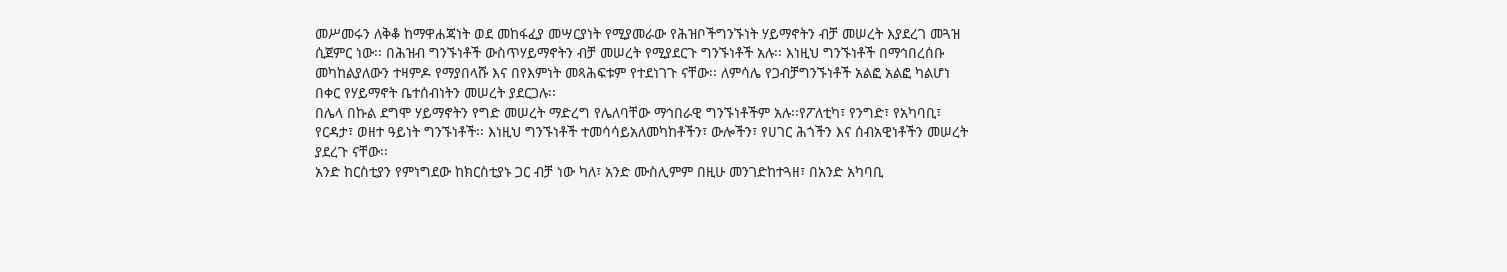መሥመሩን ለቅቆ ከማዋሐጃነት ወደ መከፋፈያ መሣርያነት የሚያመራው የሕዝቦችግንኙነት ሃይማኖትን ብቻ መሠረት እያደረገ መጓዝ ሲጀምር ነው፡፡ በሕዝብ ግንኙነቶች ውስጥሃይማኖትን ብቻ መሠረት የሚያደርጉ ግንኙነቶች አሉ፡፡ እነዚህ ግንኙነቶች በማኅበረሰቡ መካከልያለውን ተዛምዶ የማያበላሹ እና በየእምነት መጻሕፍቱም የተደነገጉ ናቸው፡፡ ለምሳሌ የጋብቻግንኙነቶች አልፎ አልፎ ካልሆነ በቀር የሃይማኖት ቤተሰብነትን መሠረት ያደርጋሉ፡፡
በሌላ በኩል ደግሞ ሃይማኖትን የግድ መሠረት ማድረግ የሌለባቸው ማኅበራዊ ግንኙነቶችም አሉ፡፡የፖለቲካ፣ የንግድ፣ የአካባቢ፣ የርዳታ፣ ወዘተ ዓይነት ግንኙነቶች፡፡ እነዚህ ግንኙነቶች ተመሳሳይአለመካከቶችን፣ ውሎችን፣ የሀገር ሕጎችን እና ሰብአዊነቶችን መሠረት ያደረጉ ናቸው፡፡
አንድ ከርስቲያን የምነግደው ከክርስቲያኑ ጋር ብቻ ነው ካለ፣ አንድ ሙስሊምም በዚሁ መንገድከተጓዘ፣ በአንድ አካባቢ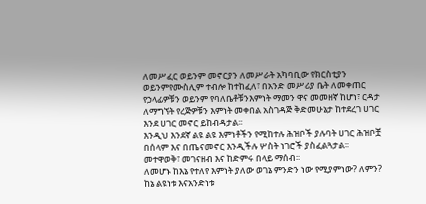ለመሥፈር ወይንም መኖርያን ለመሥራት አካባቢው የክርስቲያን ወይንምየሙስሊም ተብሎ ከተከፈለ፣ በአንድ መሥሪያ ቤት ለመቀጠር የኃላፊዎቹን ወይንም የባለቤቶቹንእምነት ማመን ዋና መመዘኛ ከሆነ፣ ርዳታ ለማግኘት የረጅዎቹን እምነት መቀበል አስገዳጅ ቅድመሁኔታ ከተደረገ ሀገር እንደ ሀገር መኖር ይከብዳታል፡፡
እንዲህ እንደኛ ልዩ ልዩ እምነቶችን የሚከተሉ ሕዝቦች ያሉባት ሀገር ሕዝቦቿ በሰላም እና በጤናመኖር እንዲችሉ ሦስት ነገሮች ያስፈልጓታል፡፡ መተዋወቅ፣ መገናዘብ እና ከድምሩ በላይ ማሰብ፡፡
ለመሆኑ ከእኔ የተለየ እምነት ያለው ወገኔ ምንድን ነው የሚያምነው? ለምን? ከኔ ልዩነቱ እናአንድነቱ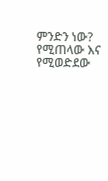ምንድን ነው? የሚጠላው እና የሚወድደው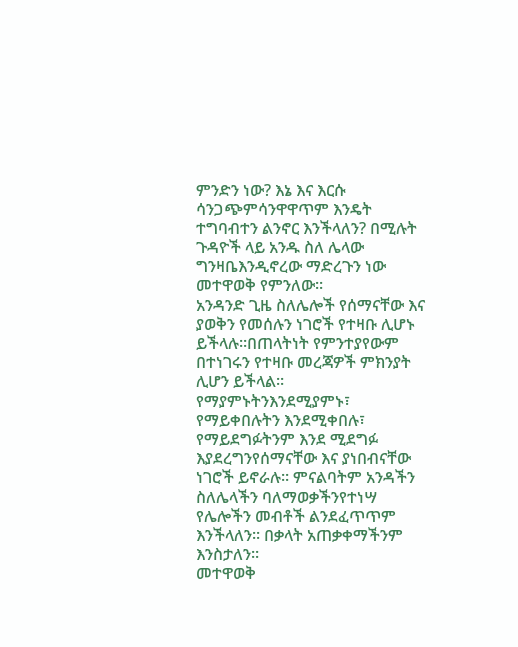ምንድን ነው? እኔ እና እርሱ ሳንጋጭምሳንዋዋጥም እንዴት ተግባብተን ልንኖር እንችላለን? በሚሉት ጉዳዮች ላይ አንዱ ስለ ሌላው ግንዛቤእንዲኖረው ማድረጉን ነው መተዋወቅ የምንለው፡፡
አንዳንድ ጊዜ ስለሌሎች የሰማናቸው እና ያወቅን የመሰሉን ነገሮች የተዛቡ ሊሆኑ ይችላሉ፡፡በጠላትነት የምንተያየውም በተነገሩን የተዛቡ መረጃዎች ምክንያት ሊሆን ይችላል፡፡ የማያምኑትንእንደሚያምኑ፣ የማይቀበሉትን እንደሚቀበሉ፣ የማይደግፉትንም እንደ ሚደግፉ እያደረግንየሰማናቸው እና ያነበብናቸው ነገሮች ይኖራሉ፡፡ ምናልባትም አንዳችን ስለሌላችን ባለማወቃችንየተነሣ የሌሎችን መብቶች ልንደፈጥጥም እንችላለን፡፡ በቃላት አጠቃቀማችንም እንስታለን፡፡
መተዋወቅ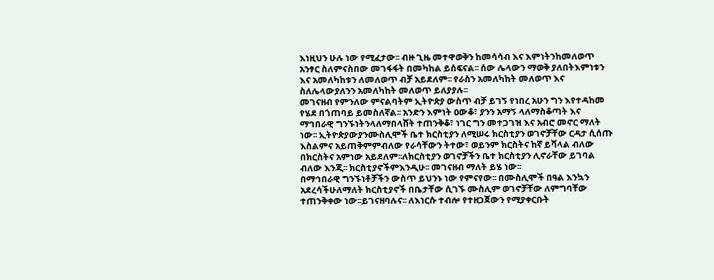እነዚህን ሁሉ ነው የሚፈታው፡፡ ብዙ ጊዜ መተዋወቅን ከመሳሳብ እና እምነትንከመለወጥ አንፃር ስለምናስበው መገፋፋት በመካከል ይሰፍናል፡፡ ሰው ሌላውን ማወቅ ያለበትእምነቱን እና አመለካከቱን ለመለወጥ ብቻ አይደለም፡፡ የራስን አመለካከት መለወጥ እና ስለሌላውያለንን አመለካከት መለወጥ ይለያያሉ፡፡
መገናዘብ የምንለው ምናልባትም ኢትዮጵያ ውስጥ ብቻ ይገኝ የነበረ አሁን ግን እየተዳከመ የሄደ በጎጠባይ ይመስለኛል፡፡ አንድን እምነት ዐውቆ፣ ያንን አማኝ ላለማስቆጣት እና ማኅበራዊ ግንኙነትንላለማበላሸት ተጠንቅቆ፣ ነገር ግን መተጋገዝ እና አብሮ መኖር ማለት ነው፡፡ ኢትዮጵያውያንሙስሊሞች ቤተ ክርስቲያን ለሚሠሩ ክርስቲያን ወገኖቻቸው ርዳታ ሲሰጡ እስልምና አይጠቅምምብለው የራሳቸውን ትተው፣ ወይንም ክርስትና ከኛ ይሻላል ብለው በክርስትና አምነው አይደለም፡፡ለክርስቲያን ወገኖቻችን ቤተ ክርስቲያን ሊኖራቸው ይገባል ብለው እንጂ፡፡ ክርስቲያኖችምእንዲሁ፡፡ መገናዘብ ማለት ይሄ ነው፡፡
በማኅበራዊ ግንኙነቶቻችን ውስጥ ይህንኑ ነው የምናየው፡፡ በሙስሊሞች በዓል እንኳን አደረሳችሁለማለት ክርስቲያኖች በቤታቸው ሲገኙ ሙስሊም ወገኖቻቸው ለምግባቸው ተጠንቅቀው ነው፡፡ይገናዘባሉና፡፡ ለእነርሱ ተብሎ የተዘጋጀውን የሚያቀርቡት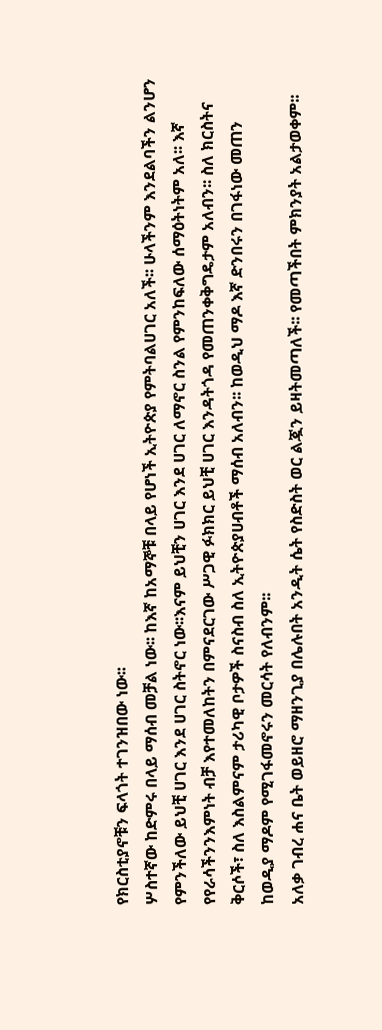የክርስቲያኖቹን ፍላጎት ተገንዝበው ነው፡፡
ሦስተኛው ከድምሩ በላይ ማሰብ መቻል ነው፡፡ ከእኛ ከአማኞቹ በላይ የሆነች ኢትዮጵያ የምትባልሀገር አለች፡፡ ሁላችንም እንደልባችን ልንሆን የምንችለው ይህቺ ሀገር እንደ ሀገር ስትኖር ነው፡፡እናም ይህቺን ሀገር እንደ ሀገር ለማኖር ስንል የምንከፍለው ሰማዕትነትም አለ፡፡ እኛ የየራሳችንንእምነት ብቻ እየተመለከትን በምናደርገው ሥጋዊ ፉክክር ይህቺ ሀገር እንዳትጎዳ የመጠንቀቅግዴታም አለብን፡፡ ስለ ክርስትና ቅርሶች፣ ስለ እስልምናም ታሪካዊ ቦታዎች ስናስብ ስለ ኢትዮጵያሀብቶች ማሰብ አለብን፡፡ ከወዲህ ማዶ እኛ ድንበሩን በገፋነው መጠን ከወዲያ ማዶም የሚገፋመኖሩን መርሳት የለብንም፡፡
አለቃ ገብረ ሐና ቤት ወይዘሮ ማዘንጊያ በሌሉበት አንዲት ሴት የስድስት ወር ልጇን ይዛትመጣለች፡፡ የመጣችበት ምክንያት አልታወቀም፡፡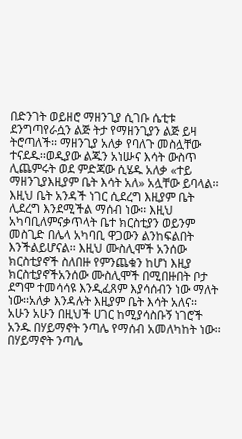በድንገት ወይዘሮ ማዘንጊያ ሲገቡ ሴቲቱ ደንግጣየራሷን ልጅ ትታ የማዘንጊያን ልጅ ይዛ ትሮጣለች፡፡ ማዘንጊያ አለቃ የባለጉ መስሏቸው ተናደዱ፡፡ወዲያው ልጁን አነሡና እሳት ውስጥ ሊጨምሩት ወደ ምድጃው ሲሄዱ አለቃ «ተይ ማዘንጊያእዚያም ቤት እሳት አለ» አሏቸው ይባላል፡፡
እዚህ ቤት አንዳች ነገር ሲደረግ እዚያም ቤት ሊደረግ እንደሚችል ማሰብ ነው፡፡ እዚህ አካባቢለምናቃጥላት ቤተ ክርስቲያን ወይንም መስጊድ በሌላ አካባቢ ዋጋውን ልንከፍልበት እንችልይሆናል፡፡ እዚህ ሙስሊሞች አንሰው ክርስቲያኖች ስለበዙ የምንጨቁን ከሆነ እዚያ ክርስቲያኖችአንሰው ሙስሊሞች በሚበዙበት ቦታ ደግሞ ተመሳሳዩ እንዲፈጸም እያሳሰብን ነው ማለት ነው፡፡አለቃ እንዳሉት እዚያም ቤት እሳት አለና፡፡
አሁን አሁን በዚህች ሀገር ከሚያሳስቡኝ ነገሮች አንዱ በሃይማኖት ንጣሌ የማሰብ አመለካከት ነው፡፡በሃይማኖት ንጣሌ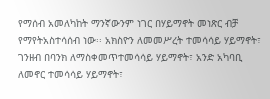የማሰብ አመለካከት ማንኛውንም ነገር በሃይማኖት መነጽር ብቻ የማየትአስተሳሰብ ነው፡፡ አክስዮን ለመመሥረት ተመሳሳይ ሃይማኖት፣ ገንዘብ በባንክ ለማስቀመጥተመሳሳይ ሃይማኖት፣ አንድ አካባቢ ለመኖር ተመሳሳይ ሃይማኖት፣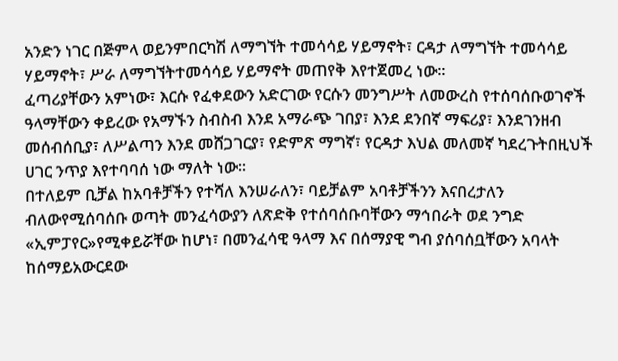አንድን ነገር በጅምላ ወይንምበርካሽ ለማግኘት ተመሳሳይ ሃይማኖት፣ ርዳታ ለማግኘት ተመሳሳይ ሃይማኖት፣ ሥራ ለማግኘትተመሳሳይ ሃይማኖት መጠየቅ እየተጀመረ ነው፡፡
ፈጣሪያቸውን አምነው፣ እርሱ የፈቀደውን አድርገው የርሱን መንግሥት ለመውረስ የተሰባሰቡወገኖች ዓላማቸውን ቀይረው የአማኙን ስብስብ እንደ አማራጭ ገበያ፣ እንደ ደንበኛ ማፍሪያ፣ እንደገንዘብ መሰብሰቢያ፣ ለሥልጣን እንደ መሸጋገርያ፣ የድምጽ ማግኛ፣ የርዳታ እህል መለመኛ ካደረጉትበዚህች ሀገር ንጥያ እየተባባሰ ነው ማለት ነው፡፡
በተለይም ቢቻል ከአባቶቻችን የተሻለ እንሠራለን፣ ባይቻልም አባቶቻችንን እናበረታለን ብለውየሚሰባሰቡ ወጣት መንፈሳውያን ለጽድቅ የተሰባሰቡባቸውን ማኅበራት ወደ ንግድ «ኢምፓየር»የሚቀይሯቸው ከሆነ፣ በመንፈሳዊ ዓላማ እና በሰማያዊ ግብ ያሰባሰቧቸውን አባላት ከሰማይአውርደው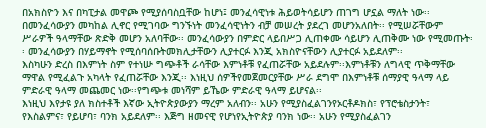በአክስዮን እና በካፒታል መዋጮ የሚያሰባስቧቸው ከሆነ፤ መንፈሳዊነቱ ሕይወትሳይሆን ጠገግ ሆኗል ማለት ነው፡፡
በመንፈሳውያን መካከል ሊኖር የሚገባው ግንኙነት መንፈሳዊነትን ብቻ መሠረት ያደረገ መሆንአለበት፡፡ የሚሠሯቸውም ሥራዎች ዓላማቸው ጽድቅ መሆን አለባቸው፡፡ መንፈሳውያን በምድር ላይበሥጋ ሊጠቀሙ ሳይሆን ሊጠቅሙ ነው የሚመጡት፡፡ መንፈሳውያን በሃይማኖት የሚሰባሰቡትመክሊታቸውን ሊያተርፉ እንጂ አክስዮናቸውን ሊያተርፉ አይደለም፡፡
እስካሁን ድረስ በእምነት ስም የተነሡ ግጭቶች ራሳቸው እምነቶቹ የፈጠሯቸው አይደሉም፡፡እምነቶቹን ለግላዊ ጥቅማቸው ማዋል የሚፈልጉ አካላት የፈጠሯቸው እንጂ፡፡ እነዚህ ሰዎችየመጀመርያቸው ሥራ ደግሞ በእምነቶቹ ሰማያዊ ዓላማ ላይ ምድራዊ ዓላማ መጨመር ነው፡፡የግጭቱ መነሻም ይኼው ምድራዊ ዓላማ ይሆናል፡፡
እነዚህ እየታዩ ያለ ክስተቶች እኛው ኢትዮጵያውያን ማረም አለብን፡፡ አሁን የሚያስፈልገንየኦርቶዶክስ፣ የፕሮቴስታንት፣ የእስልምና፣ የይሆባ፣ ባንክ አይደለም፡፡ እጅግ ዘመናዊ የሆነየኢትዮጵያ ባንክ ነው፡፡ አሁን የሚያስፈልገን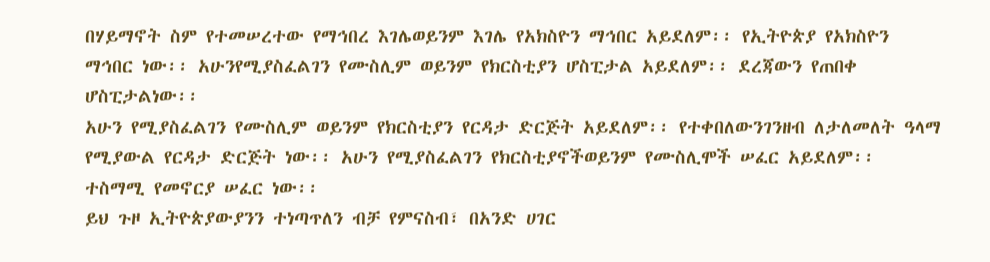በሃይማኖት ስም የተመሠረተው የማኅበረ እገሌወይንም እገሌ የአክስዮን ማኅበር አይደለም፡፡ የኢትዮጵያ የአክስዮን ማኅበር ነው፡፡ አሁንየሚያስፈልገን የሙስሊም ወይንም የክርስቲያን ሆስፒታል አይደለም፡፡ ደረጃውን የጠበቀ ሆስፒታልነው፡፡
አሁን የሚያስፈልገን የሙስሊም ወይንም የክርስቲያን የርዳታ ድርጅት አይደለም፡፡ የተቀበለውንገንዘብ ለታለመለት ዓላማ የሚያውል የርዳታ ድርጅት ነው፡፡ አሁን የሚያስፈልገን የክርስቲያኖችወይንም የሙስሊሞች ሠፈር አይደለም፡፡ ተስማሚ የመኖርያ ሠፈር ነው፡፡
ይህ ጉዞ ኢትዮጵያውያንን ተነጣጥለን ብቻ የምናስብ፣ በአንድ ሀገር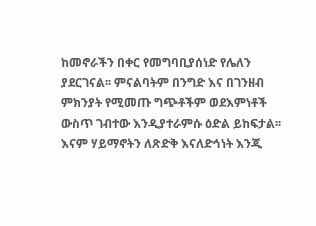ከመኖራችን በቀር የመግባቢያሰነድ የሌለን ያደርገናል፡፡ ምናልባትም በንግድ እና በገንዘብ ምክንያት የሚመጡ ግጭቶችም ወደእምነቶች ውስጥ ገብተው እንዲያተራምሱ ዕድል ይከፍታል፡፡ እናም ሃይማኖትን ለጽድቅ እናለድኅነት እንጂ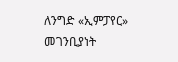ለንግድ «ኢምፓየር» መገንቢያነት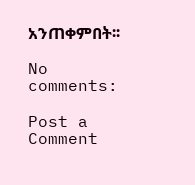አንጠቀምበት፡፡

No comments:

Post a Comment